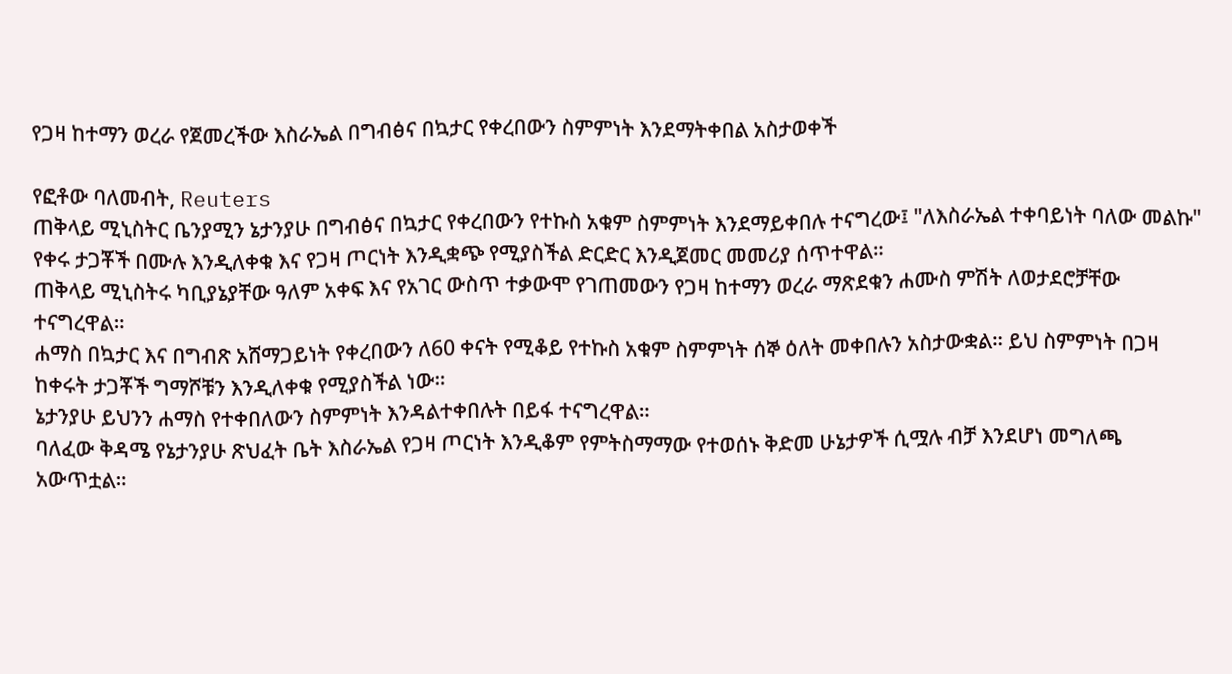የጋዛ ከተማን ወረራ የጀመረችው እስራኤል በግብፅና በኳታር የቀረበውን ስምምነት እንደማትቀበል አስታወቀች

የፎቶው ባለመብት, Reuters
ጠቅላይ ሚኒስትር ቤንያሚን ኔታንያሁ በግብፅና በኳታር የቀረበውን የተኩስ አቁም ስምምነት እንደማይቀበሉ ተናግረው፤ "ለእስራኤል ተቀባይነት ባለው መልኩ" የቀሩ ታጋቾች በሙሉ እንዲለቀቁ እና የጋዛ ጦርነት እንዲቋጭ የሚያስችል ድርድር እንዲጀመር መመሪያ ሰጥተዋል።
ጠቅላይ ሚኒስትሩ ካቢያኔያቸው ዓለም አቀፍ እና የአገር ውስጥ ተቃውሞ የገጠመውን የጋዛ ከተማን ወረራ ማጽደቁን ሐሙስ ምሽት ለወታደሮቻቸው ተናግረዋል።
ሐማስ በኳታር እና በግብጽ አሸማጋይነት የቀረበውን ለ60 ቀናት የሚቆይ የተኩስ አቁም ስምምነት ሰኞ ዕለት መቀበሉን አስታውቋል። ይህ ስምምነት በጋዛ ከቀሩት ታጋቾች ግማሾቹን እንዲለቀቁ የሚያስችል ነው።
ኔታንያሁ ይህንን ሐማስ የተቀበለውን ስምምነት እንዳልተቀበሉት በይፋ ተናግረዋል።
ባለፈው ቅዳሜ የኔታንያሁ ጽህፈት ቤት እስራኤል የጋዛ ጦርነት እንዲቆም የምትስማማው የተወሰኑ ቅድመ ሁኔታዎች ሲሟሉ ብቻ እንደሆነ መግለጫ አውጥቷል።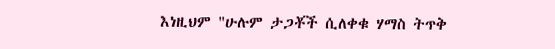እነዚህም "ሁሉም ታጋቾች ሲለቀቁ ሃማስ ትጥቅ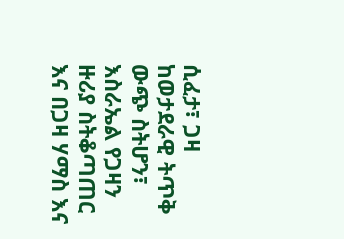ሲፈታ፣ ጋዛ ከወታደራዊ ትጥቅ ውጭ ስትሆን፣ እስራኤል የጋዛን ዙሪያ ስትቆጣጠር እና በጋዛ ሃማስ እና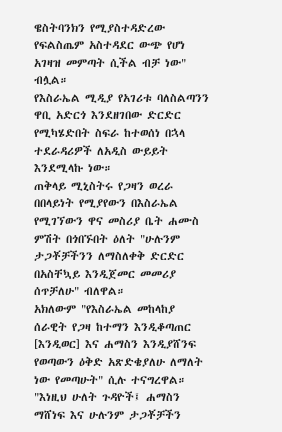ዌስትባንክን የሚያስተዳድረው የፍልስጤም አስተዳደር ውጭ የሆነ አገዛዝ መምጣት ሲችል ብቻ ነው" ብሏል።
የእስራኤል ሚዲያ የአገሪቱ ባለስልጣንን ዋቢ አድርጎ እንደዘገበው ድርድር የሚካሄድበት ስፍራ ከተወሰነ በኋላ ተደራዳሪዎች ለአዲስ ውይይት እንደሚላኩ ነው።
ጠቅላይ ሚኒስትሩ የጋዛን ወረራ በበላይነት የሚያየውን በእስራኤል የሚገኘውን ዋና መስሪያ ቤት ሐሙስ ምሽት በጎበኙበት ዕለት "ሁሉንም ታጋቾቻችንን ለማስለቀቅ ድርድር በአስቸኳይ እንዲጀመር መመሪያ ሰጥቻለሁ" ብለዋል።
አክለውም "የእስራኤል መከላከያ ሰራዊት የጋዛ ከተማን እንዲቆጣጠር [እንዲወር] እና ሐማስን እንዲያሸንፍ የወጣውን ዕቅድ አጽድቄያለሁ ለማለት ነው የመጣሁት" ሲሉ ተናግረዋል።
"እነዚህ ሁለት ጉዳዮች፤ ሐማስን ማሸነፍ እና ሁሉንም ታጋቾቻችን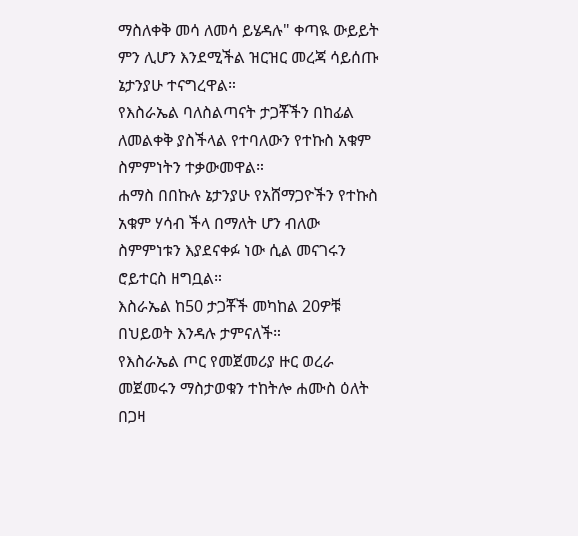ማስለቀቅ መሳ ለመሳ ይሄዳሉ" ቀጣዪ ውይይት ምን ሊሆን እንደሚችል ዝርዝር መረጃ ሳይሰጡ ኔታንያሁ ተናግረዋል።
የእስራኤል ባለስልጣናት ታጋቾችን በከፊል ለመልቀቅ ያስችላል የተባለውን የተኩስ አቁም ስምምነትን ተቃውመዋል።
ሐማስ በበኩሉ ኔታንያሁ የአሸማጋዮችን የተኩስ አቁም ሃሳብ ችላ በማለት ሆን ብለው ስምምነቱን እያደናቀፉ ነው ሲል መናገሩን ሮይተርስ ዘግቧል።
እስራኤል ከ50 ታጋቾች መካከል 20ዎቹ በህይወት እንዳሉ ታምናለች።
የእስራኤል ጦር የመጀመሪያ ዙር ወረራ መጀመሩን ማስታወቁን ተከትሎ ሐሙስ ዕለት በጋዛ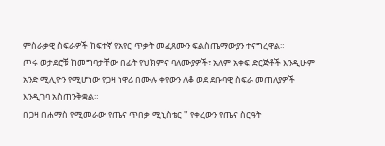ምስራቃዊ ስፍራዎች ከፍተኛ የአየር ጥቃት መፈጸሙን ፍልስጤማውያን ተናግረዋል።
ጦሩ ወታደሮቹ ከመግባታቸው በፊት የህክምና ባለሙያዎች፣ አለም አቀፍ ድርጅቶች እንዲሁም አንድ ሚሊዮን የሚሆነው የጋዛ ነዋሪ በሙሉ ቀየውን ለቆ ወደ ደቡባዊ ስፍራ መጠለያዎች እንዲገባ አስጠንቅቋል።
በጋዛ በሐማስ የሚመራው የጤና ጥበቃ ሚኒስቴር " የቀረውን የጤና ስርዓት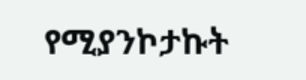የሚያንኮታኩት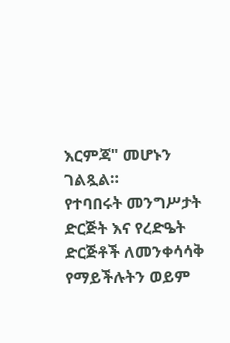እርምጃ" መሆኑን ገልጿል።
የተባበሩት መንግሥታት ድርጅት እና የረድዔት ድርጅቶች ለመንቀሳሳቅ የማይችሉትን ወይም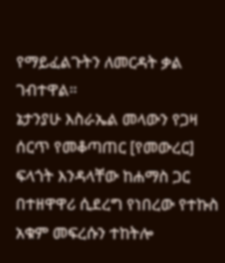የማይፈልጉትን ለመርዳት ቃል ገብተዋል።
ኔታንያሁ እስራኤል መላውን የጋዛ ሰርጥ የመቆጣጠር [የመውረር] ፍላጎት እንዳላቸው ከሐማስ ጋር በተዘዋዋሪ ሲደረግ የነበረው የተኩስ አቁም መፍረሱን ተከትሎ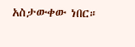አስታውቀው ነበር።